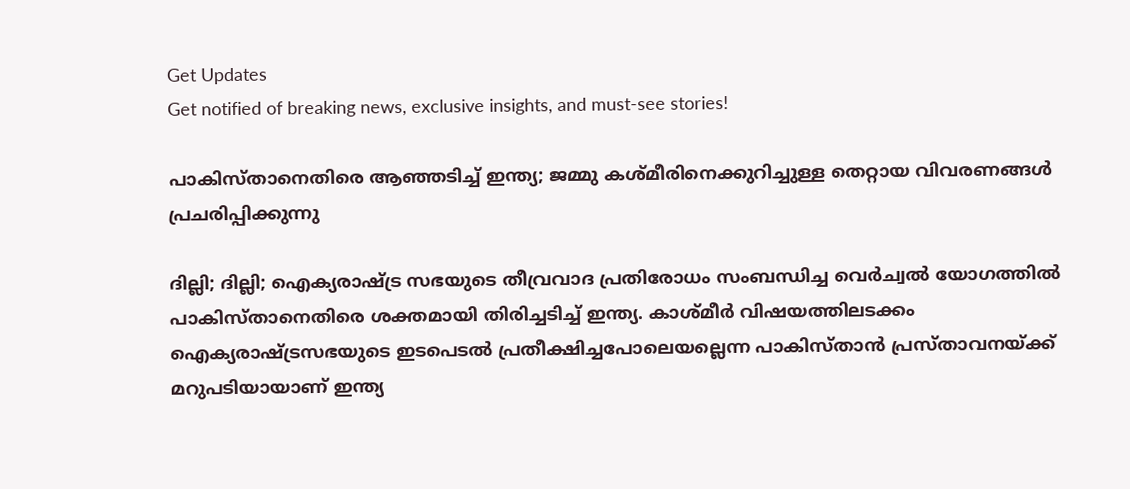Get Updates
Get notified of breaking news, exclusive insights, and must-see stories!

പാകിസ്താനെതിരെ ആഞ്ഞടിച്ച് ഇന്ത്യ; ജമ്മു കശ്മീരിനെക്കുറിച്ചുള്ള തെറ്റായ വിവരണങ്ങൾ പ്രചരിപ്പിക്കുന്നു

ദില്ലി; ദില്ലി; ഐക്യരാഷ്ട്ര സഭയുടെ തീവ്രവാദ പ്രതിരോധം സംബന്ധിച്ച വെർച്വൽ യോഗത്തിൽ പാകിസ്താനെതിരെ ശക്തമായി തിരിച്ചടിച്ച് ഇന്ത്യ. കാശ്മീര്‍ വിഷയത്തിലടക്കം ഐക്യരാഷ്ട്രസഭയുടെ ഇടപെടല്‍ പ്രതീക്ഷിച്ചപോലെയല്ലെന്ന പാകിസ്താന്‍ പ്രസ്താവനയ്ക്ക് മറുപടിയായാണ് ഇന്ത്യ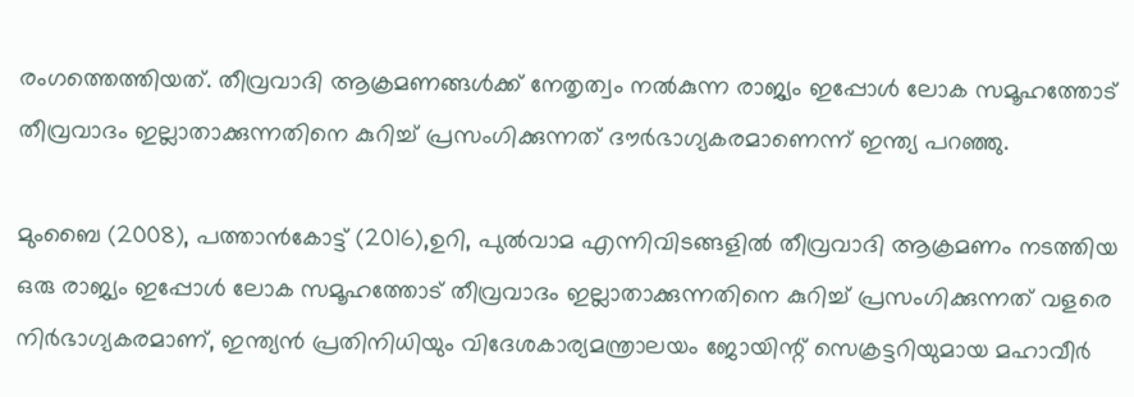രംഗത്തെത്തിയത്. തീവ്രവാദി ആക്രമണങ്ങൾക്ക് നേതൃത്വം നൽകുന്ന രാജ്യം ഇപ്പോൾ ലോക സമൂഹത്തോട് തീവ്രവാദം ഇല്ലാതാക്കുന്നതിനെ കുറിച്ച് പ്രസംഗിക്കുന്നത് ദൗർഭാഗ്യകരമാണെന്ന് ഇന്ത്യ പറഞ്ഞു.

മുംബൈ (2008), പത്താൻ‌കോട്ട് (2016),ഉറി, പുൽ‌വാമ എന്നിവിടങ്ങളിൽ തീവ്രവാദി ആക്രമണം നടത്തിയ ഒരു രാജ്യം ഇപ്പോൾ ലോക സമൂഹത്തോട് തീവ്രവാദം ഇല്ലാതാക്കുന്നതിനെ കുറിച്ച് പ്രസംഗിക്കുന്നത് വളരെ നിർഭാഗ്യകരമാണ്, ഇന്ത്യൻ പ്രതിനിധിയും വിദേശകാര്യമന്ത്രാലയം ജോയിന്റ് സെക്രട്ടറിയുമായ മഹാവീർ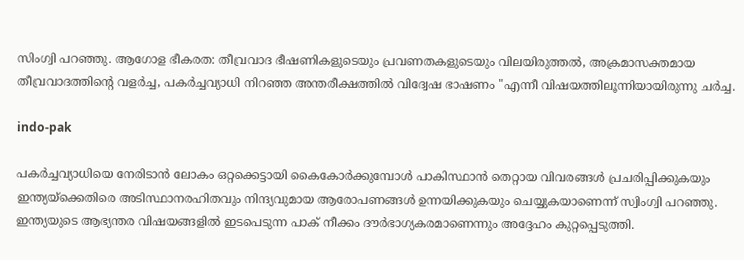സിംഗ്വി പറഞ്ഞു. ആഗോള ഭീകരത: തീവ്രവാദ ഭീഷണികളുടെയും പ്രവണതകളുടെയും വിലയിരുത്തൽ, അക്രമാസക്തമായ തീവ്രവാദത്തിന്റെ വളർച്ച, പകർച്ചവ്യാധി നിറഞ്ഞ അന്തരീക്ഷത്തിൽ വിദ്വേഷ ഭാഷണം "എന്നീ വിഷയത്തിലൂന്നിയായിരുന്നു ചർച്ച.

indo-pak

പകർച്ചവ്യാധിയെ നേരിടാൻ ലോകം ഒറ്റക്കെട്ടായി കൈകോർക്കുമ്പോൾ പാകിസ്ഥാൻ തെറ്റായ വിവരങ്ങൾ പ്രചരിപ്പിക്കുകയും ഇന്ത്യയ്‌ക്കെതിരെ അടിസ്ഥാനരഹിതവും നിന്ദ്യവുമായ ആരോപണങ്ങൾ ഉന്നയിക്കുകയും ചെയ്യുകയാണെന്ന് സ്വിംഗ്വി പറഞ്ഞു. ഇന്ത്യയുടെ ആഭ്യന്തര വിഷയങ്ങളിൽ ഇടപെടുന്ന പാക് നീക്കം ദൗർഭാഗ്യകരമാണെന്നും അദ്ദേഹം കുറ്റപ്പെടുത്തി.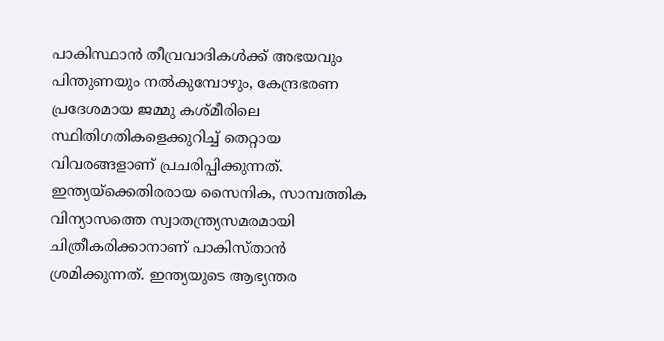പാകിസ്ഥാൻ തീവ്രവാദികൾക്ക് അഭയവും പിന്തുണയും നൽകുമ്പോഴും, കേന്ദ്രഭരണ പ്രദേശമായ ജമ്മു കശ്മീരിലെ സ്ഥിതിഗതികളെക്കുറിച്ച് തെറ്റായ വിവരങ്ങളാണ് പ്രചരിപ്പിക്കുന്നത്.
ഇന്ത്യയ്‌ക്കെതിരരായ സൈനിക, സാമ്പത്തിക വിന്യാസത്തെ സ്വാതന്ത്ര്യസമരമായി ചിത്രീകരിക്കാനാണ് പാകിസ്താൻ ശ്രമിക്കുന്നത്. ഇന്ത്യയുടെ ആഭ്യന്തര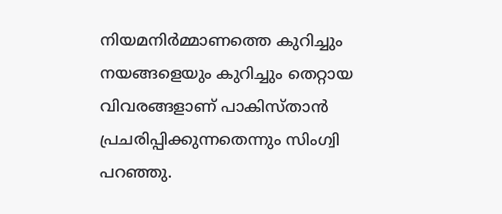നിയമനിർമ്മാണത്തെ കുറിച്ചും നയങ്ങളെയും കുറിച്ചും തെറ്റായ വിവരങ്ങളാണ് പാകിസ്താൻ പ്രചരിപ്പിക്കുന്നതെന്നും സിംഗ്വി പറഞ്ഞു.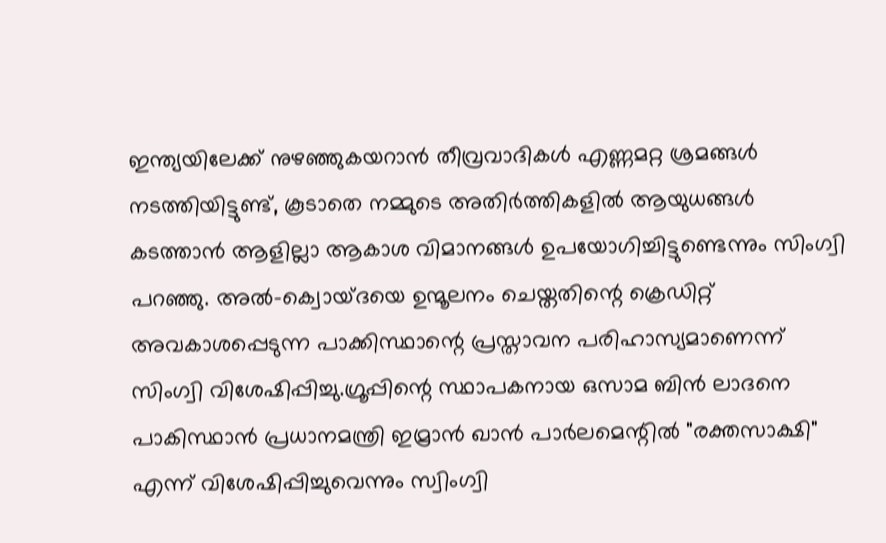ഇന്ത്യയിലേക്ക് നുഴഞ്ഞുകയറാൻ തീവ്രവാദികൾ എണ്ണമറ്റ ശ്രമങ്ങൾ നടത്തിയിട്ടുണ്ട്, കൂടാതെ നമ്മുടെ അതിർത്തികളിൽ ആയുധങ്ങൾ കടത്താൻ ആളില്ലാ ആകാശ വിമാനങ്ങൾ ഉപയോഗിച്ചിട്ടുണ്ടെന്നും സിംഗ്വി പറഞ്ഞു. അൽ-ക്വൊയ്ദയെ ഉന്മൂലനം ചെയ്തതിന്റെ ക്രെഡിറ്റ് അവകാശപ്പെടുന്ന പാക്കിസ്ഥാന്റെ പ്രസ്താവന പരിഹാസ്യമാണെന്ന് സിംഗ്വി വിശേഷിപ്പിച്ചു.ഗ്രൂപ്പിന്റെ സ്ഥാപകനായ ഒസാമ ബിൻ ലാദനെ പാകിസ്ഥാൻ പ്രധാനമന്ത്രി ഇമ്രാൻ ഖാൻ പാർലമെന്റിൽ "രക്തസാക്ഷി" എന്ന് വിശേഷിപ്പിച്ചുവെന്നും സ്വിംഗ്വി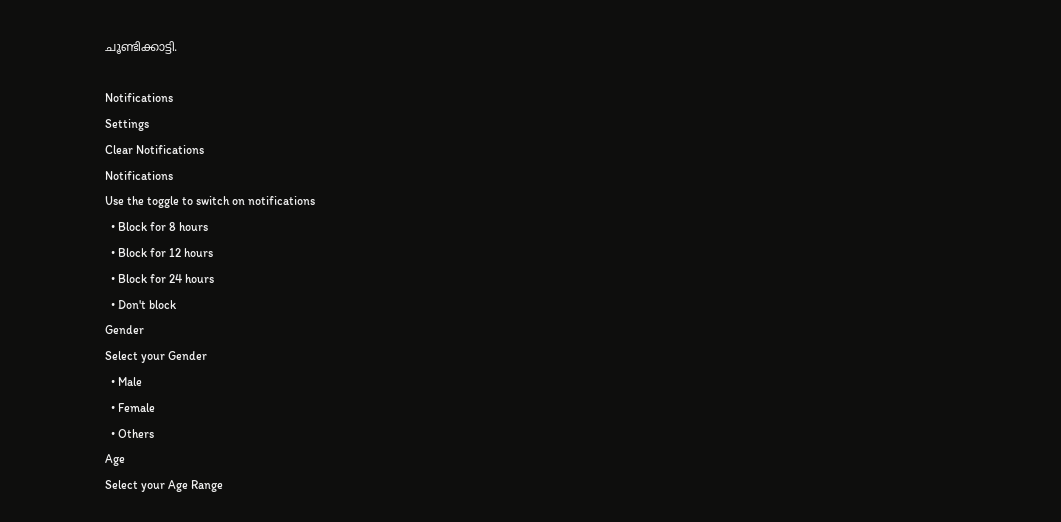ചൂണ്ടിക്കാട്ടി.

Notifications
Settings
Clear Notifications
Notifications
Use the toggle to switch on notifications
  • Block for 8 hours
  • Block for 12 hours
  • Block for 24 hours
  • Don't block
Gender
Select your Gender
  • Male
  • Female
  • Others
Age
Select your Age Range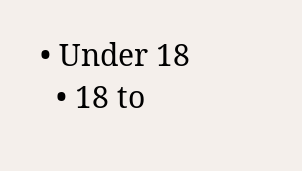• Under 18
  • 18 to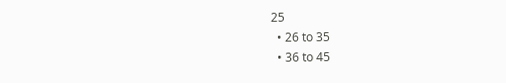25
  • 26 to 35
  • 36 to 45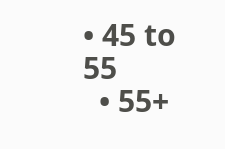• 45 to 55
  • 55+